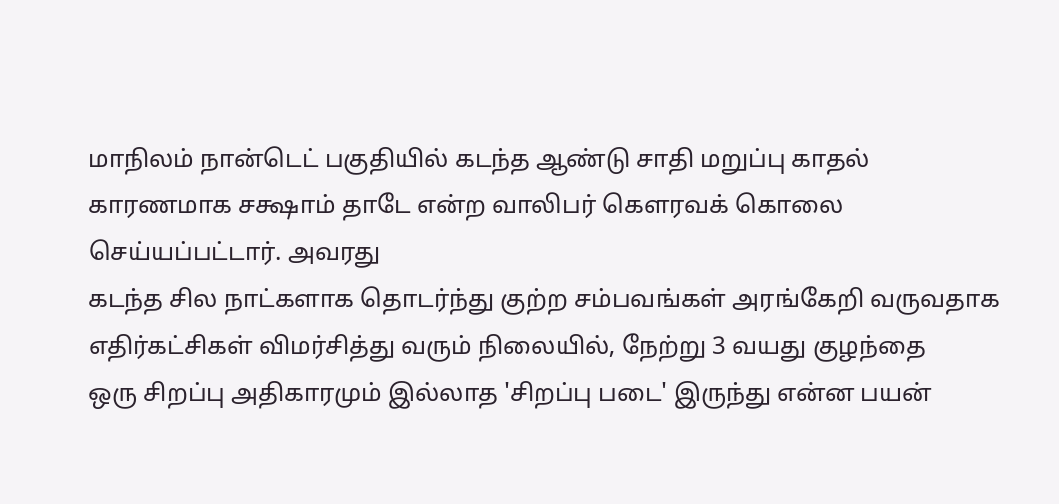மாநிலம் நான்டெட் பகுதியில் கடந்த ஆண்டு சாதி மறுப்பு காதல் காரணமாக சக்ஷாம் தாடே என்ற வாலிபர் கௌரவக் கொலை செய்யப்பட்டார். அவரது
கடந்த சில நாட்களாக தொடர்ந்து குற்ற சம்பவங்கள் அரங்கேறி வருவதாக எதிர்கட்சிகள் விமர்சித்து வரும் நிலையில், நேற்று 3 வயது குழந்தை
ஒரு சிறப்பு அதிகாரமும் இல்லாத 'சிறப்பு படை' இருந்து என்ன பயன்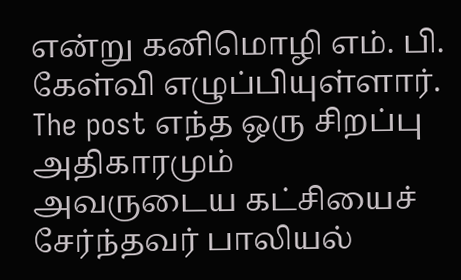என்று கனிமொழி எம். பி. கேள்வி எழுப்பியுள்ளார். The post எந்த ஒரு சிறப்பு அதிகாரமும்
அவருடைய கட்சியைச் சேர்ந்தவர் பாலியல்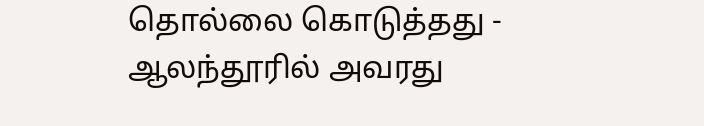தொல்லை கொடுத்தது - ஆலந்தூரில் அவரது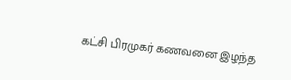கட்சி பிரமுகர் கணவனை இழந்த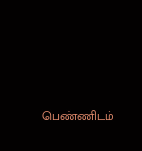பெண்ணிடம்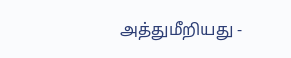அத்துமீறியது -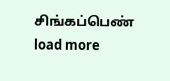சிங்கப்பெண்
load more